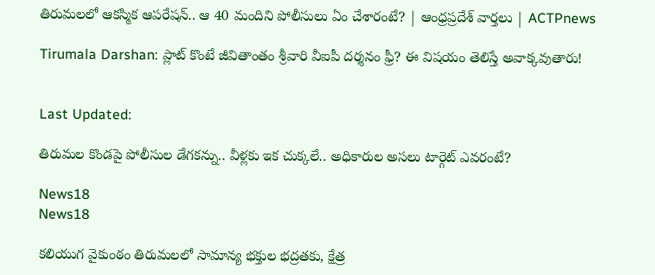తిరుమలలో ఆకస్మిక ఆపరేషన్.. ఆ 40 మందిని పోలీసులు ఏం చేశారంటే? | ఆంధ్రప్రదేశ్ వార్తలు | ACTPnews

Tirumala Darshan: ప్లాట్ కొంటే జీవితాంతం శ్రీవారి వీఐపీ దర్శనం ఫ్రీ? ఈ విషయం తెలిస్తే అవాక్కవుతారు!


Last Updated:

తిరుమల కొండపై పోలీసుల డేగకన్ను.. వీళ్లకు ఇక చుక్కలే.. అధికారుల అసలు టార్గెట్ ఎవరంటే?

News18
News18

కలియుగ వైకుంఠం తిరుమలలో సామాన్య భక్తుల భద్రతకు, క్షేత్ర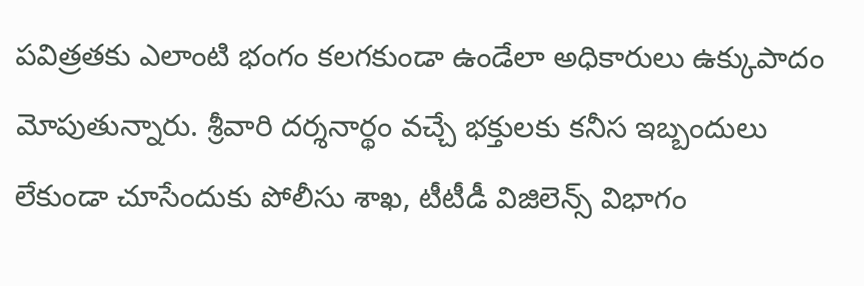పవిత్రతకు ఎలాంటి భంగం కలగకుండా ఉండేలా అధికారులు ఉక్కుపాదం మోపుతున్నారు. శ్రీవారి దర్శనార్థం వచ్చే భక్తులకు కనీస ఇబ్బందులు లేకుండా చూసేందుకు పోలీసు శాఖ, టీటీడీ విజిలెన్స్ విభాగం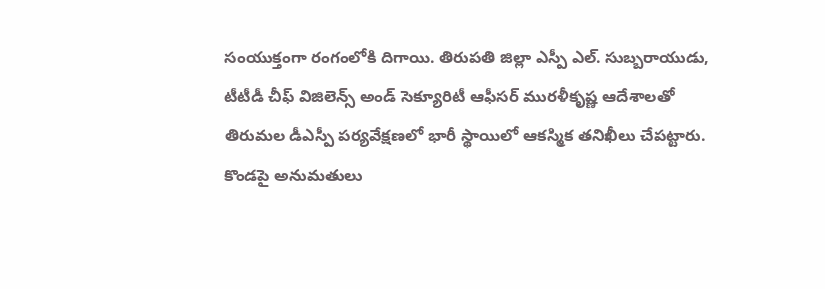సంయుక్తంగా రంగంలోకి దిగాయి. తిరుపతి జిల్లా ఎస్పీ ఎల్. సుబ్బరాయుడు, టీటీడీ చీఫ్ విజిలెన్స్ అండ్ సెక్యూరిటీ ఆఫీసర్ మురళీకృష్ణ ఆదేశాలతో తిరుమల డీఎస్పీ పర్యవేక్షణలో భారీ స్థాయిలో ఆకస్మిక తనిఖీలు చేపట్టారు. కొండపై అనుమతులు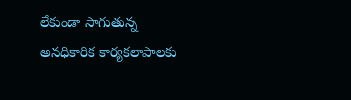లేకుండా సాగుతున్న అనధికారిక కార్యకలాపాలకు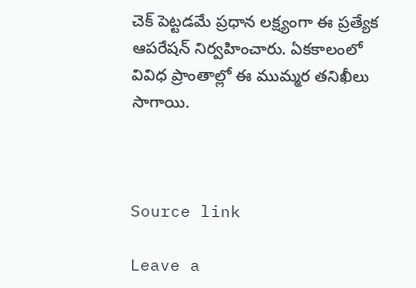చెక్ పెట్టడమే ప్రధాన లక్ష్యంగా ఈ ప్రత్యేక ఆపరేషన్ నిర్వహించారు. ఏకకాలంలో వివిధ ప్రాంతాల్లో ఈ ముమ్మర తనిఖీలు సాగాయి.



Source link

Leave a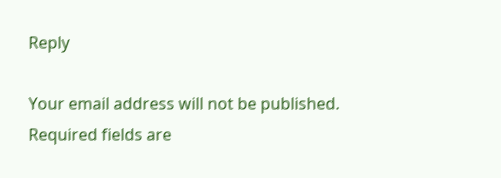Reply

Your email address will not be published. Required fields are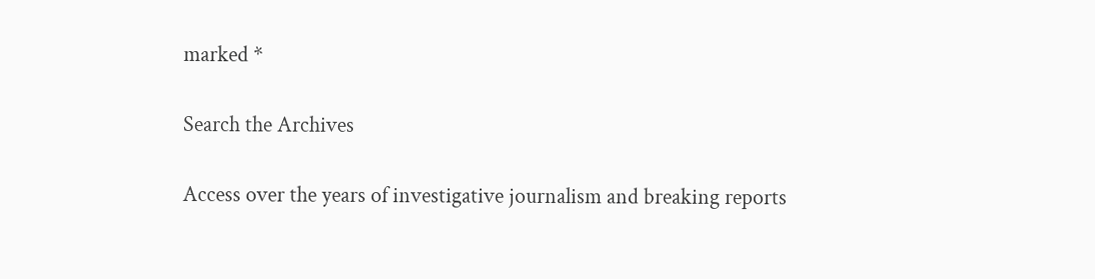marked *

Search the Archives

Access over the years of investigative journalism and breaking reports